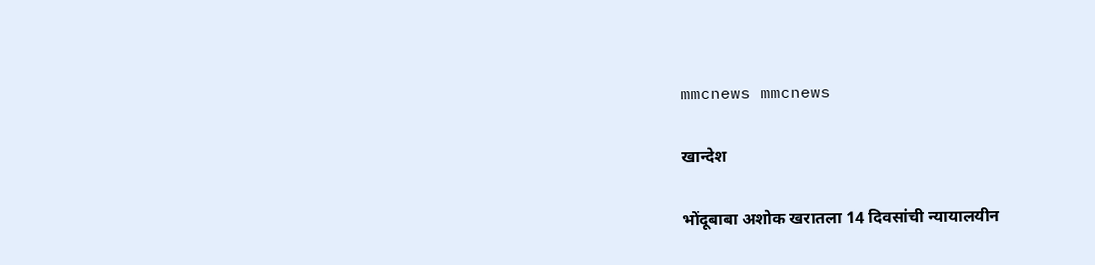mmcnews mmcnews

खान्देश

भोंदूबाबा अशोक खरातला 14 दिवसांची न्यायालयीन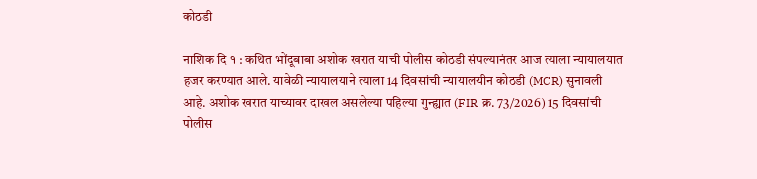कोठडी

नाशिक दि १ : कथित भोंदूबाबा अशोक खरात याची पोलीस कोठडी संपल्यानंतर आज त्याला न्यायालयात हजर करण्यात आले. यावेळी न्यायालयाने त्याला 14 दिवसांची न्यायालयीन कोठडी (MCR) सुनावली आहे. अशोक खरात याच्यावर दाखल असलेल्या पहिल्या गुन्ह्यात (FIR क्र. 73/2026) 15 दिवसांची पोलीस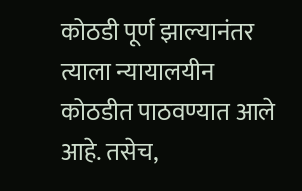कोठडी पूर्ण झाल्यानंतर त्याला न्यायालयीन कोठडीत पाठवण्यात आले आहे. तसेच,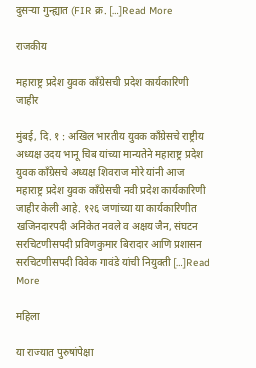दुसऱ्या गुन्ह्यात (FIR क्र. […]Read More

राजकीय

महाराष्ट्र प्रदेश युवक काँग्रेसची प्रदेश कार्यकारिणी जाहीर

मुंबई, दि. १ : अखिल भारतीय युवक काँग्रेसचे राष्ट्रीय अध्यक्ष उदय भानू चिब यांच्या मान्यतेने महाराष्ट्र प्रदेश युवक काँग्रेसचे अध्यक्ष शिवराज मोरे यांनी आज महाराष्ट्र प्रदेश युवक काँग्रेसची नवी प्रदेश कार्यकारिणी जाहीर केली आहे. १२६ जणांच्या या कार्यकारिणीत खजिनदारपदी अनिकेत नवले व अक्षय जैन, संघटन सरचिटणीसपदी प्रविणकुमार बिरादार आणि प्रशासन सरचिटणीसपदी विवेक गावंडे यांची नियुक्ती […]Read More

महिला

या राज्यात पुरुषांपेक्षा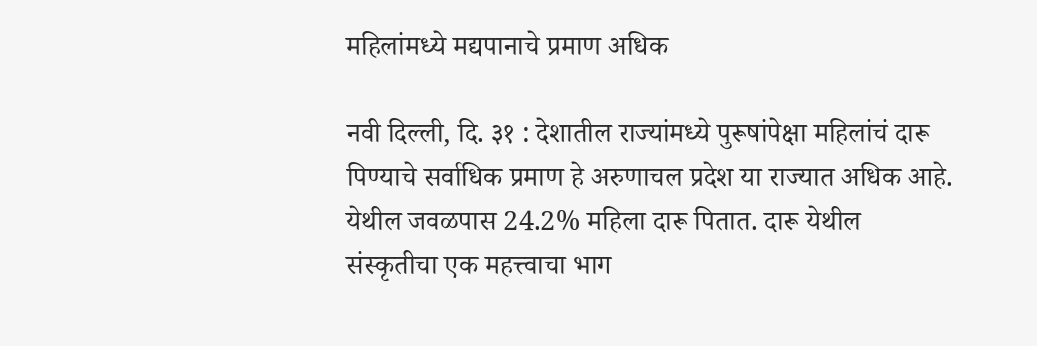महिलांमध्ये मद्यपानाचे प्रमाण अधिक

नवी दिल्ली, दि. ३१ : देशातील राज्यांमध्ये पुरूषांपेक्षा महिलांचं दारू पिण्याचे सर्वाधिक प्रमाण हे अरुणाचल प्रदेश या राज्यात अधिक आहे. येथील जवळपास 24.2% महिला दारू पितात. दारू येथील संस्कृतीचा एक महत्त्वाचा भाग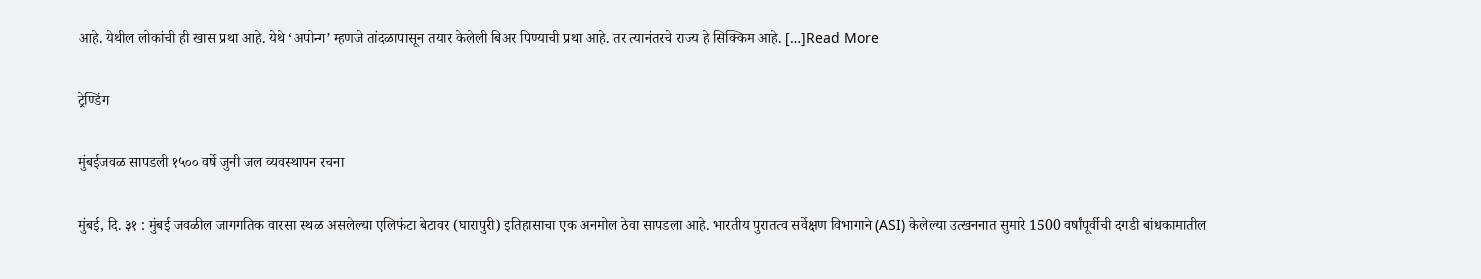आहे. येथील लोकांची ही खास प्रथा आहे. येथे ‘अपोन्ग’ म्हणजे तांदळापासून तयार केलेली बिअर पिण्याची प्रथा आहे. तर त्यानंतरचे राज्य हे सिक्किम आहे. […]Read More

ट्रेण्डिंग

मुंबईजवळ सापडली १५०० वर्षे जुनी जल व्यवस्थापन रचना

मुंबई, दि. ३१ : मुंबई जवळील जागगतिक वारसा स्थळ असलेल्या एलिफंटा बेटावर (घारापुरी) इतिहासाचा एक अनमोल ठेवा सापडला आहे. भारतीय पुरातत्व सर्वेक्षण विभागाने (ASI) केलेल्या उत्खननात सुमारे 1500 वर्षांपूर्वीची दगडी बांधकामातील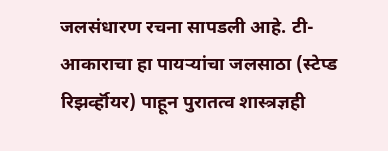जलसंधारण रचना सापडली आहे. टी-आकाराचा हा पायऱ्यांचा जलसाठा (स्टेप्ड रिझर्व्हॉयर) पाहून पुरातत्व शास्त्रज्ञही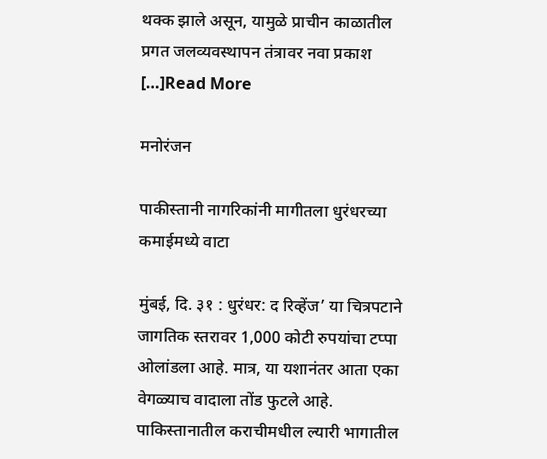थक्क झाले असून, यामुळे प्राचीन काळातील प्रगत जलव्यवस्थापन तंत्रावर नवा प्रकाश […]Read More

मनोरंजन

पाकीस्तानी नागरिकांनी मागीतला धुरंधरच्या कमाईमध्ये वाटा

मुंबई, दि. ३१ : धुरंधर: द रिव्हेंज’ या चित्रपटाने जागतिक स्तरावर 1,000 कोटी रुपयांचा टप्पा ओलांडला आहे. मात्र, या यशानंतर आता एका वेगळ्याच वादाला तोंड फुटले आहे. पाकिस्तानातील कराचीमधील ल्यारी भागातील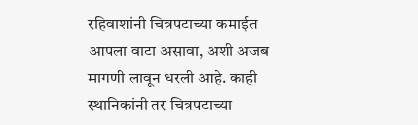रहिवाशांनी चित्रपटाच्या कमाईत आपला वाटा असावा, अशी अजब मागणी लावून धरली आहे. काही स्थानिकांनी तर चित्रपटाच्या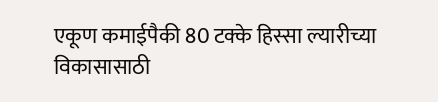एकूण कमाईपैकी 80 टक्के हिस्सा ल्यारीच्या विकासासाठी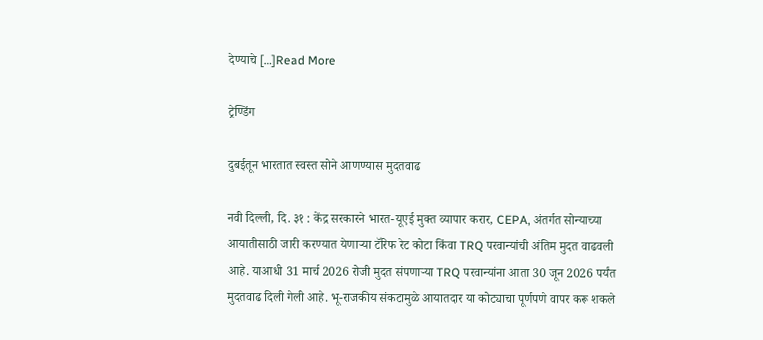देण्याचे […]Read More

ट्रेण्डिंग

दुबईतून भारतात स्वस्त सोने आणण्यास मुदतवाढ

नवी दिल्ली, दि. ३१ : केंद्र सरकारने भारत-यूएई मुक्त व्यापार करार, CEPA, अंतर्गत सोन्याच्या आयातीसाठी जारी करण्यात येणाऱ्या टॅरिफ रेट कोटा किंवा TRQ परवान्यांची अंतिम मुदत वाढवली आहे. याआधी 31 मार्च 2026 रोजी मुदत संपणाऱ्या TRQ परवान्यांना आता 30 जून 2026 पर्यंत मुदतवाढ दिली गेली आहे. भू-राजकीय संकटामुळे आयातदार या कोट्याचा पूर्णपणे वापर करू शकले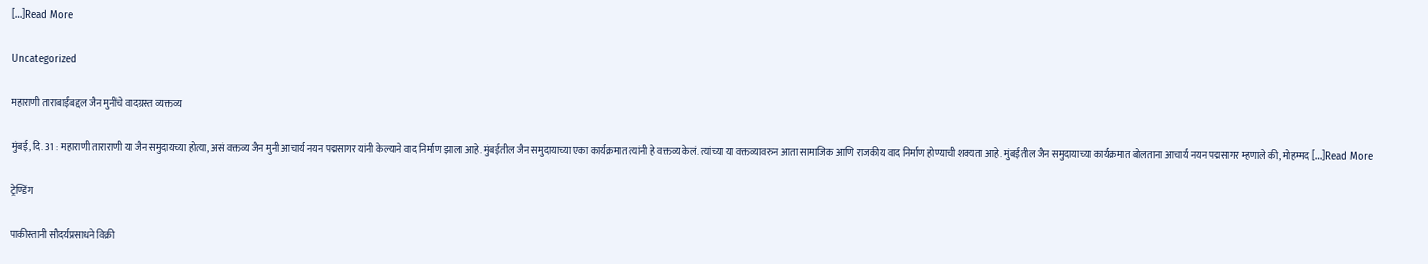[…]Read More

Uncategorized

महाराणी ताराबाईंबद्दल जैन मुनींचे वादग्रस्त व्यक्तव्य

मुंबई, दि. 31 : महाराणी ताराराणी या जैन समुदायच्या होत्या, असं वक्तव्य जैन मुनी आचार्य नयन पद्मसागर यांनी केल्याने वाद निर्माण झाला आहे. मुंबईतील जैन समुदायाच्या एका कार्यक्रमात त्यांनी हे वक्तव्य केलं. त्यांच्या या वक्तव्यावरुन आता सामाजिक आणि राजकीय वाद निर्माण होण्याची शक्यता आहे. मुंबईतील जैन समुदायाच्या कार्यक्रमात बोलताना आचार्य नयन पद्मसागर म्हणाले की, मोहम्मद […]Read More

ट्रेण्डिंग

पाकीस्तानी सौदर्यप्रसाधने विक्री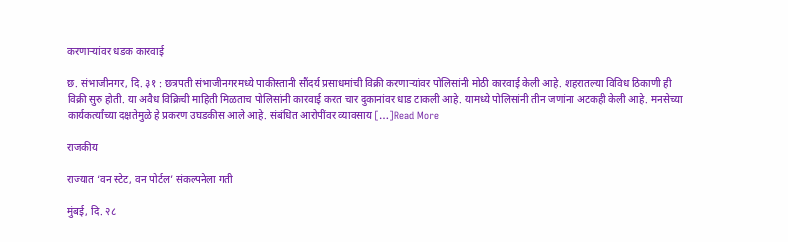करणाऱ्यांवर धडक कारवाई

छ. संभाजीनगर, दि. ३१ : छत्रपती संभाजीनगरमध्ये पाकीस्तानी सौंदर्य प्रसाधमांची विक्री करणाऱ्यांवर पोलिसांनी मोठी कारवाई केली आहे. शहरातल्या विविध ठिकाणी ही विक्री सुरु होती. या अवैध विक्रिची माहिती मिळताच पोलिसांनी कारवाई करत चार दुकानांवर धाड टाकली आहे. यामध्ये पोलिसांनी तीन जणांना अटकही केली आहे. मनसेच्या कार्यकर्त्यांच्या दक्षतेमुळे हे प्रकरण उघडकीस आले आहे. संबंधित आरोपींवर व्यावसाय […]Read More

राजकीय

राज्यात ‘वन स्टेट, वन पोर्टल’ संकल्पनेला गती

मुंबई, दि. २८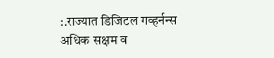:.राज्यात डिजिटल गव्हर्नन्स अधिक सक्षम व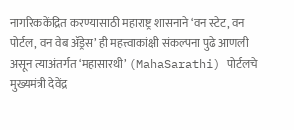नागरिककेंद्रित करण्यासाठी महाराष्ट्र शासनाने ‘वन स्टेट, वन पोर्टल, वन वेब ॲड्रेस’ ही महत्त्वाकांक्षी संकल्पना पुढे आणली असून त्याअंतर्गत ‘महासारथी’ (MahaSarathi) पोर्टलचे मुख्यमंत्री देवेंद्र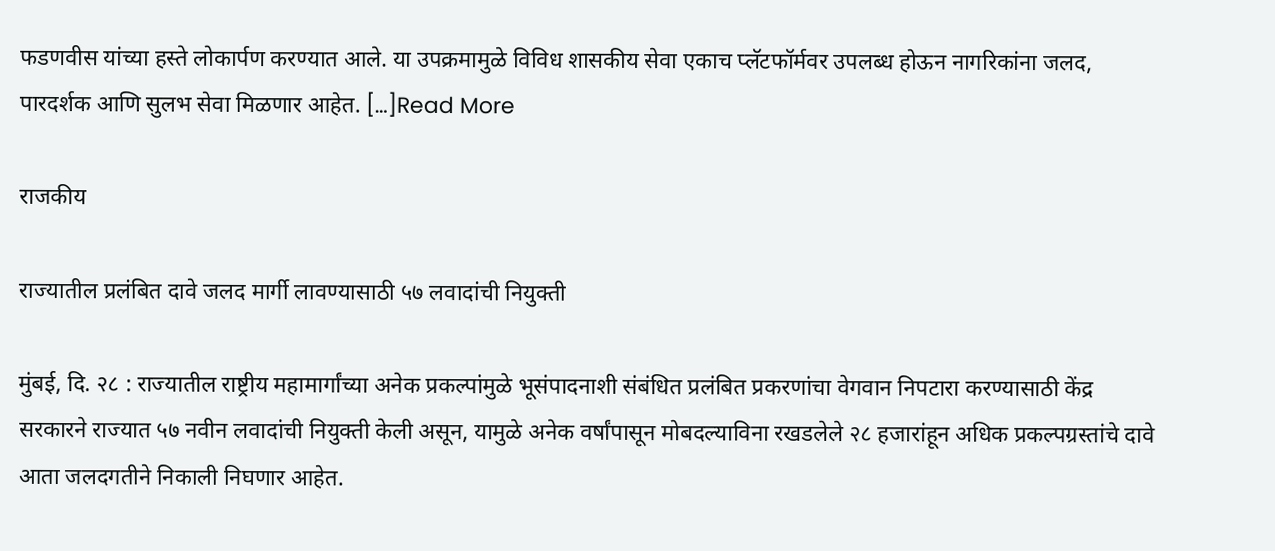फडणवीस यांच्या हस्ते लोकार्पण करण्यात आले. या उपक्रमामुळे विविध शासकीय सेवा एकाच प्लॅटफॉर्मवर उपलब्ध होऊन नागरिकांना जलद, पारदर्शक आणि सुलभ सेवा मिळणार आहेत. […]Read More

राजकीय

राज्यातील प्रलंबित दावे जलद मार्गी लावण्यासाठी ५७ लवादांची नियुक्ती

मुंबई, दि. २८ : राज्यातील राष्ट्रीय महामार्गांच्या अनेक प्रकल्पांमुळे भूसंपादनाशी संबंधित प्रलंबित प्रकरणांचा वेगवान निपटारा करण्यासाठी केंद्र सरकारने राज्यात ५७ नवीन लवादांची नियुक्ती केली असून, यामुळे अनेक वर्षांपासून मोबदल्याविना रखडलेले २८ हजारांहून अधिक प्रकल्पग्रस्तांचे दावे आता जलदगतीने निकाली निघणार आहेत.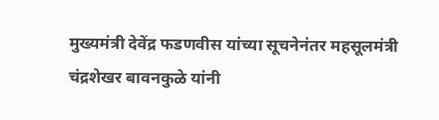मुख्यमंत्री देवेंद्र फडणवीस यांच्या सूचनेनंतर महसूलमंत्री चंद्रशेखर बावनकुळे यांनी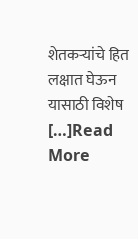शेतकऱ्यांचे हित लक्षात घेऊन यासाठी विशेष […]Read More